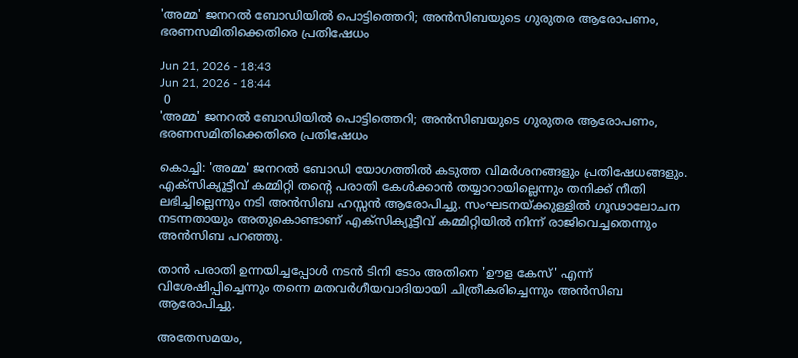'അമ്മ' ജനറല്‍ ബോഡിയില്‍ പൊട്ടിത്തെറി; അന്‍സിബയുടെ ഗുരുതര ആരോപണം, ഭരണസമിതിക്കെതിരെ പ്രതിഷേധം

Jun 21, 2026 - 18:43
Jun 21, 2026 - 18:44
 0
'അമ്മ' ജനറല്‍ ബോഡിയില്‍ പൊട്ടിത്തെറി; അന്‍സിബയുടെ ഗുരുതര ആരോപണം, ഭരണസമിതിക്കെതിരെ പ്രതിഷേധം

കൊച്ചി: 'അമ്മ' ജനറല്‍ ബോഡി യോഗത്തില്‍ കടുത്ത വിമര്‍ശനങ്ങളും പ്രതിഷേധങ്ങളും. എക്‌സിക്യൂട്ടീവ് കമ്മിറ്റി തന്റെ പരാതി കേള്‍ക്കാന്‍ തയ്യാറായില്ലെന്നും തനിക്ക് നീതി ലഭിച്ചില്ലെന്നും നടി അന്‍സിബ ഹസ്സന്‍ ആരോപിച്ചു. സംഘടനയ്ക്കുള്ളില്‍ ഗൂഢാലോചന നടന്നതായും അതുകൊണ്ടാണ് എക്‌സിക്യൂട്ടീവ് കമ്മിറ്റിയില്‍ നിന്ന് രാജിവെച്ചതെന്നും അന്‍സിബ പറഞ്ഞു.

താന്‍ പരാതി ഉന്നയിച്ചപ്പോള്‍ നടന്‍ ടിനി ടോം അതിനെ 'ഊള കേസ്' എന്ന് വിശേഷിപ്പിച്ചെന്നും തന്നെ മതവര്‍ഗീയവാദിയായി ചിത്രീകരിച്ചെന്നും അന്‍സിബ ആരോപിച്ചു.

അതേസമയം,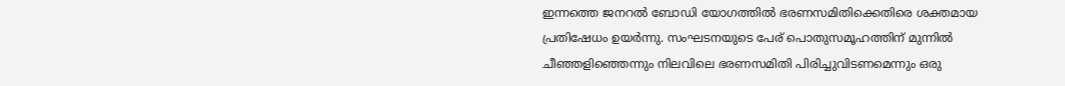ഇന്നത്തെ ജനറല്‍ ബോഡി യോഗത്തില്‍ ഭരണസമിതിക്കെതിരെ ശക്തമായ പ്രതിഷേധം ഉയര്‍ന്നു. സംഘടനയുടെ പേര് പൊതുസമൂഹത്തിന് മുന്നില്‍ ചീഞ്ഞളിഞ്ഞെന്നും നിലവിലെ ഭരണസമിതി പിരിച്ചുവിടണമെന്നും ഒരു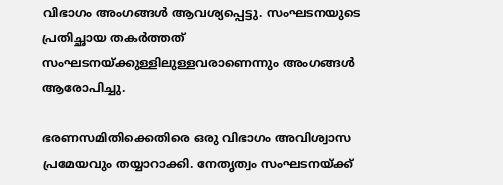വിഭാഗം അംഗങ്ങള്‍ ആവശ്യപ്പെട്ടു. സംഘടനയുടെ പ്രതിച്ഛായ തകര്‍ത്തത് സംഘടനയ്ക്കുള്ളിലുള്ളവരാണെന്നും അംഗങ്ങള്‍ ആരോപിച്ചു.

ഭരണസമിതിക്കെതിരെ ഒരു വിഭാഗം അവിശ്വാസ പ്രമേയവും തയ്യാറാക്കി. നേതൃത്വം സംഘടനയ്ക്ക്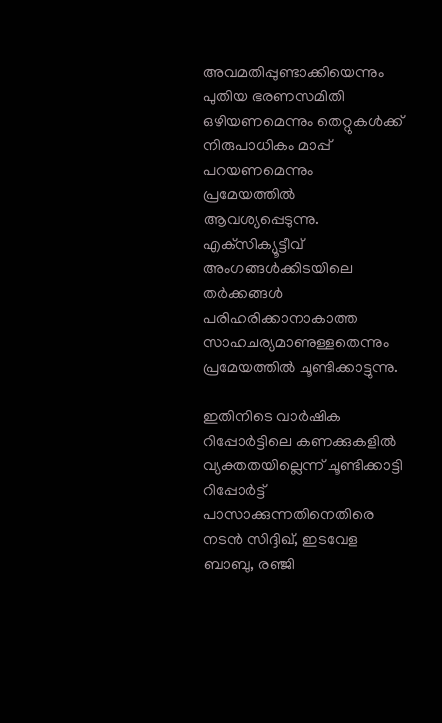അവമതിപ്പുണ്ടാക്കിയെന്നും പുതിയ ഭരണസമിതി ഒഴിയണമെന്നും തെറ്റുകള്‍ക്ക് നിരുപാധികം മാപ്പ് പറയണമെന്നും പ്രമേയത്തില്‍ ആവശ്യപ്പെടുന്നു. എക്‌സിക്യൂട്ടീവ് അംഗങ്ങള്‍ക്കിടയിലെ തര്‍ക്കങ്ങള്‍ പരിഹരിക്കാനാകാത്ത സാഹചര്യമാണുള്ളതെന്നും പ്രമേയത്തില്‍ ചൂണ്ടിക്കാട്ടുന്നു.

ഇതിനിടെ വാര്‍ഷിക റിപ്പോര്‍ട്ടിലെ കണക്കുകളില്‍ വ്യക്തതയില്ലെന്ന് ചൂണ്ടിക്കാട്ടി റിപ്പോര്‍ട്ട് പാസാക്കുന്നതിനെതിരെ നടന്‍ സിദ്ദിഖ്, ഇടവേള ബാബു, രഞ്ജി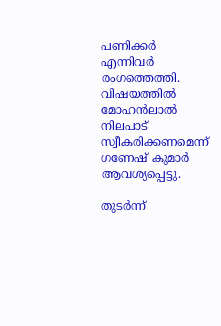പണിക്കര്‍ എന്നിവര്‍ രംഗത്തെത്തി. വിഷയത്തില്‍ മോഹന്‍ലാല്‍ നിലപാട് സ്വീകരിക്കണമെന്ന് ഗണേഷ് കുമാര്‍ ആവശ്യപ്പെട്ടു.

തുടര്‍ന്ന്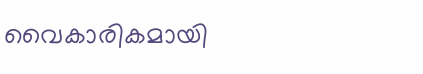വൈകാരികമായി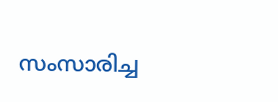സംസാരിച്ച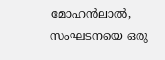മോഹന്‍ലാല്‍, സംഘടനയെ ഒരു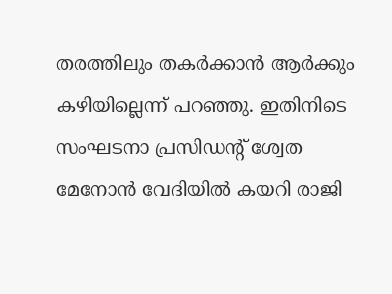തരത്തിലും തകര്‍ക്കാന്‍ ആര്‍ക്കും കഴിയില്ലെന്ന് പറഞ്ഞു. ഇതിനിടെ സംഘടനാ പ്രസിഡന്റ് ശ്വേത മേനോന്‍ വേദിയില്‍ കയറി രാജി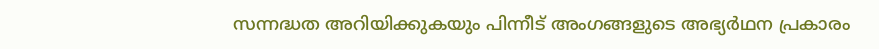സന്നദ്ധത അറിയിക്കുകയും പിന്നീട് അംഗങ്ങളുടെ അഭ്യര്‍ഥന പ്രകാരം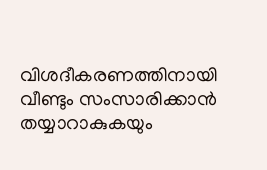വിശദീകരണത്തിനായി വീണ്ടും സംസാരിക്കാന്‍ തയ്യാറാകുകയും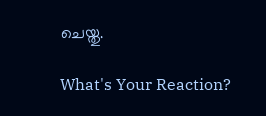ചെയ്തു.

What's Your Reaction?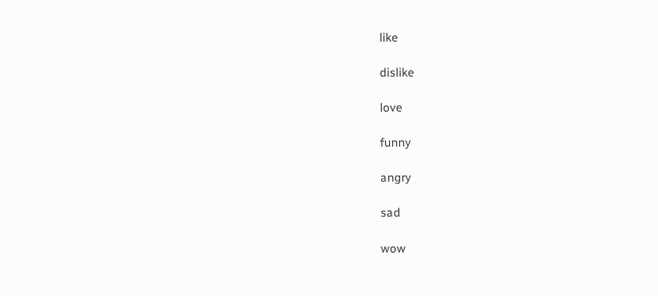like

dislike

love

funny

angry

sad

wow